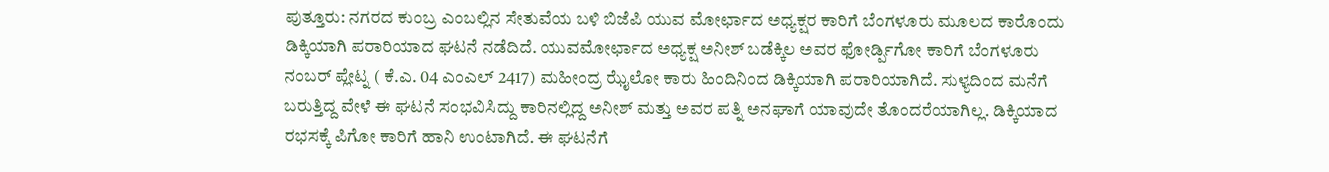ಪುತ್ತೂರು: ನಗರದ ಕುಂಬ್ರ ಎಂಬಲ್ಲಿನ ಸೇತುವೆಯ ಬಳಿ ಬಿಜೆಪಿ ಯುವ ಮೋರ್ಛಾದ ಅಧ್ಯಕ್ಷರ ಕಾರಿಗೆ ಬೆಂಗಳೂರು ಮೂಲದ ಕಾರೊಂದು ಡಿಕ್ಕಿಯಾಗಿ ಪರಾರಿಯಾದ ಘಟನೆ ನಡೆದಿದೆ. ಯುವಮೋರ್ಛಾದ ಅಧ್ಯಕ್ಷ ಅನೀಶ್ ಬಡೆಕ್ಕಿಲ ಅವರ ಫೋರ್ಡ್ಪಿಗೋ ಕಾರಿಗೆ ಬೆಂಗಳೂರು ನಂಬರ್ ಪ್ಲೇಟ್ನ ( ಕೆ.ಎ. 04 ಎಂಎಲ್ 2417) ಮಹೀಂದ್ರ ಝೈಲೋ ಕಾರು ಹಿಂದಿನಿಂದ ಡಿಕ್ಕಿಯಾಗಿ ಪರಾರಿಯಾಗಿದೆ. ಸುಳ್ಯದಿಂದ ಮನೆಗೆ ಬರುತ್ತಿದ್ದ ವೇಳೆ ಈ ಘಟನೆ ಸಂಭವಿಸಿದ್ದು ಕಾರಿನಲ್ಲಿದ್ದ ಅನೀಶ್ ಮತ್ತು ಅವರ ಪತ್ನಿ ಅನಘಾಗೆ ಯಾವುದೇ ತೊಂದರೆಯಾಗಿಲ್ಲ. ಡಿಕ್ಕಿಯಾದ ರಭಸಕ್ಕೆ ಪಿಗೋ ಕಾರಿಗೆ ಹಾನಿ ಉಂಟಾಗಿದೆ. ಈ ಘಟನೆಗೆ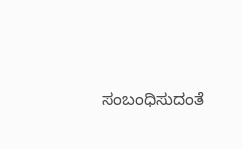ಸಂಬಂಧಿಸುದಂತೆ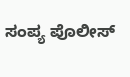ಸಂಪ್ಯ ಪೊಲೀಸ್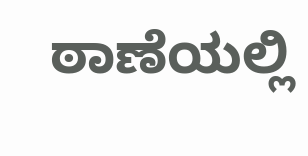ಠಾಣೆಯಲ್ಲಿ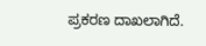ಪ್ರಕರಣ ದಾಖಲಾಗಿದೆ.